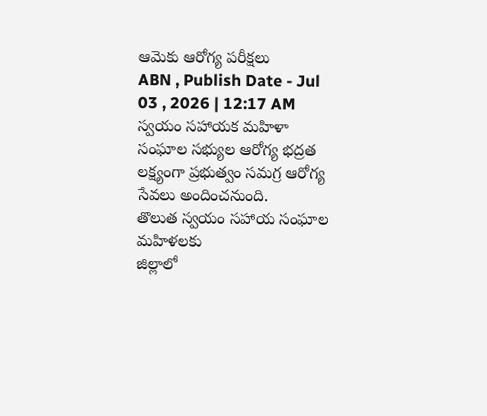ఆమెకు ఆరోగ్య పరీక్షలు
ABN , Publish Date - Jul 03 , 2026 | 12:17 AM
స్వయం సహాయక మహిళా సంఘాల సభ్యుల ఆరోగ్య భద్రత లక్ష్యంగా ప్రభుత్వం సమగ్ర ఆరోగ్య సేవలు అందించనుంది.
తొలుత స్వయం సహాయ సంఘాల మహిళలకు
జిల్లాలో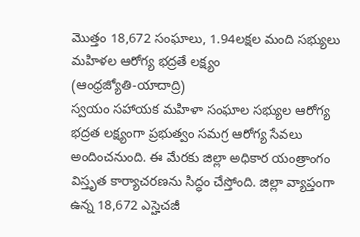మొత్తం 18,672 సంఘాలు, 1.94లక్షల మంది సభ్యులు
మహిళల ఆరోగ్య భద్రతే లక్ష్యం
(ఆంధ్రజ్యోతి-యాదాద్రి)
స్వయం సహాయక మహిళా సంఘాల సభ్యుల ఆరోగ్య భద్రత లక్ష్యంగా ప్రభుత్వం సమగ్ర ఆరోగ్య సేవలు అందించనుంది. ఈ మేరకు జిల్లా అధికార యంత్రాంగం విస్తృత కార్యాచరణను సిద్ధం చేస్తోంది. జిల్లా వ్యాప్తంగా ఉన్న 18,672 ఎస్హెచజీ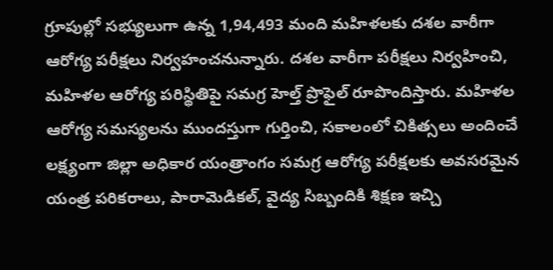గ్రూపుల్లో సభ్యులుగా ఉన్న 1,94,493 మంది మహిళలకు దశల వారీగా ఆరోగ్య పరీక్షలు నిర్వహంచనున్నారు. దశల వారీగా పరీక్షలు నిర్వహించి, మహిళల ఆరోగ్య పరిస్థితిపై సమగ్ర హెల్త్ ప్రొఫైల్ రూపొందిస్తారు. మహిళల ఆరోగ్య సమస్యలను ముందస్తుగా గుర్తించి, సకాలంలో చికిత్సలు అందించే లక్ష్యంగా జిల్లా అధికార యంత్రాంగం సమగ్ర ఆరోగ్య పరీక్షలకు అవసరమైన యంత్ర పరికరాలు, పారామెడికల్, వైద్య సిబ్బందికి శిక్షణ ఇచ్చి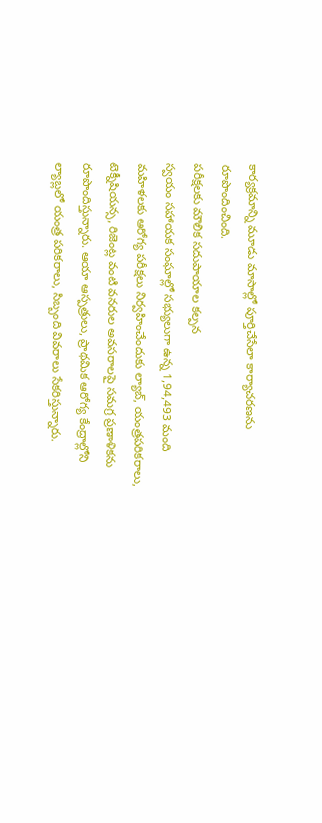కార్యక్రమాన్ని మూడు మాసాల్లో పూర్తిచేసేలా కార్యాచరణను రూపొందించింది.
పరీక్షలకు మౌలిక సదుపాయాల కల్పన
స్వయం సహాయక సంఘాల్లో సభ్యులుగా ఉన్న 1,94,493 మంది మహిళలకు ఆరోగ్య పరీక్షలు నిర్వహించేందుకు ల్యాబ్, యంత్రపరికరాలు, టెక్నీషియన్స, రిజెంట్ల వంటి వనరుల అవసరాలపై సమగ్ర ప్రణాళికను రూపొందిస్తున్నారు. ఆయా ఆస్పత్రులు, ప్రాథమిక ఆరోగ్య కేంద్రాల్లోని ల్యాబ్లలో యంత్ర పరికరాలు, సిబ్బంది వివరాలు సేకరిస్తున్నారు.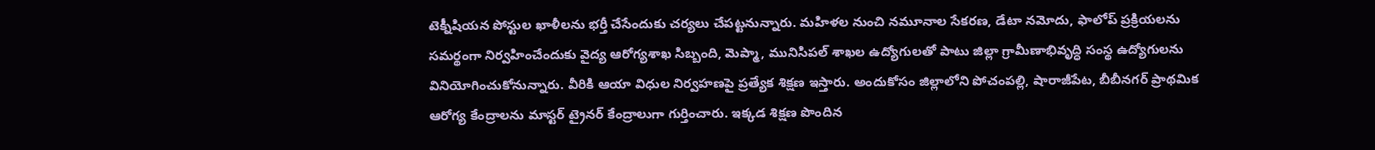టెక్నీషియన పోస్టుల ఖాళీలను భర్తీ చేసేందుకు చర్యలు చేపట్టనున్నారు. మహిళల నుంచి నమూనాల సేకరణ, డేటా నమోదు, ఫాలోప్ ప్రక్రియలను సమర్థంగా నిర్వహించేందుకు వైద్య ఆరోగ్యశాఖ సిబ్బంది, మెప్మా, మునిసిపల్ శాఖల ఉద్యోగులతో పాటు జిల్లా గ్రామీణాభివృద్ధి సంస్థ ఉద్యోగులను వినియోగించుకోనున్నారు. వీరికి ఆయా విధుల నిర్వహణపై ప్రత్యేక శిక్షణ ఇస్తారు. అందుకోసం జిల్లాలోని పోచంపల్లి, షారాజీపేట, బీబీనగర్ ప్రాథమిక ఆరోగ్య కేంద్రాలను మాస్టర్ ట్రైనర్ కేంద్రాలుగా గుర్తించారు. ఇక్కడ శిక్షణ పొందిన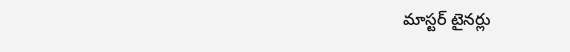మాస్టర్ టైనర్లు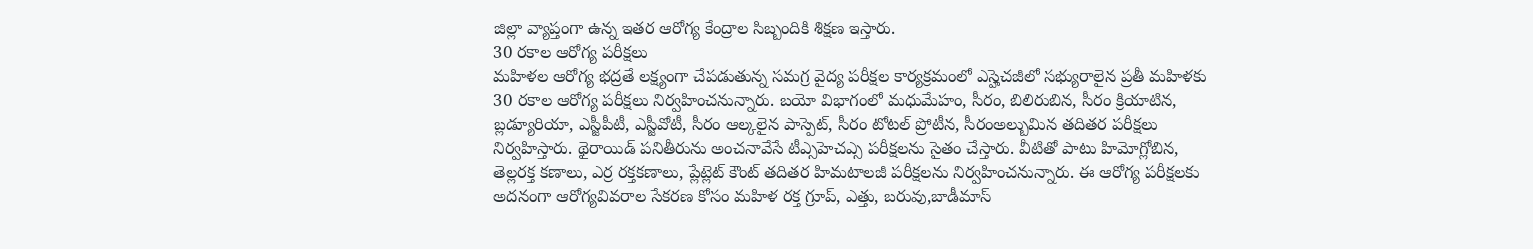జిల్లా వ్యాప్తంగా ఉన్న ఇతర ఆరోగ్య కేంద్రాల సిబ్బందికి శిక్షణ ఇస్తారు.
30 రకాల ఆరోగ్య పరీక్షలు
మహిళల ఆరోగ్య భద్రతే లక్ష్యంగా చేపడుతున్న సమగ్ర వైద్య పరీక్షల కార్యక్రమంలో ఎస్హెచజీలో సభ్యురాలైన ప్రతీ మహిళకు 30 రకాల ఆరోగ్య పరీక్షలు నిర్వహించనున్నారు. బయో విభాగంలో మధుమేహం, సీరం, బిలిరుబిన, సీరం క్రియాటిన, బ్లడ్యూరియా, ఎస్జీపీటీ, ఎస్జీవోటీ, సీరం ఆల్కలైన పాస్పెట్, సీరం టోటల్ ప్రోటీన, సీరంఅల్బుమిన తదితర పరీక్షలు నిర్వహిస్తారు. థైరాయిడ్ పనితీరును అంచనావేసే టీఎ్సహెచఎ్స పరీక్షలను సైతం చేస్తారు. వీటితో పాటు హిమోగ్లోబిన, తెల్లరక్త కణాలు, ఎర్ర రక్తకణాలు, ప్లేట్లెట్ కౌంట్ తదితర హిమటాలజీ పరీక్షలను నిర్వహించనున్నారు. ఈ ఆరోగ్య పరీక్షలకు అదనంగా ఆరోగ్యవివరాల సేకరణ కోసం మహిళ రక్త గ్రూప్, ఎత్తు, బరువు,బాడీమాస్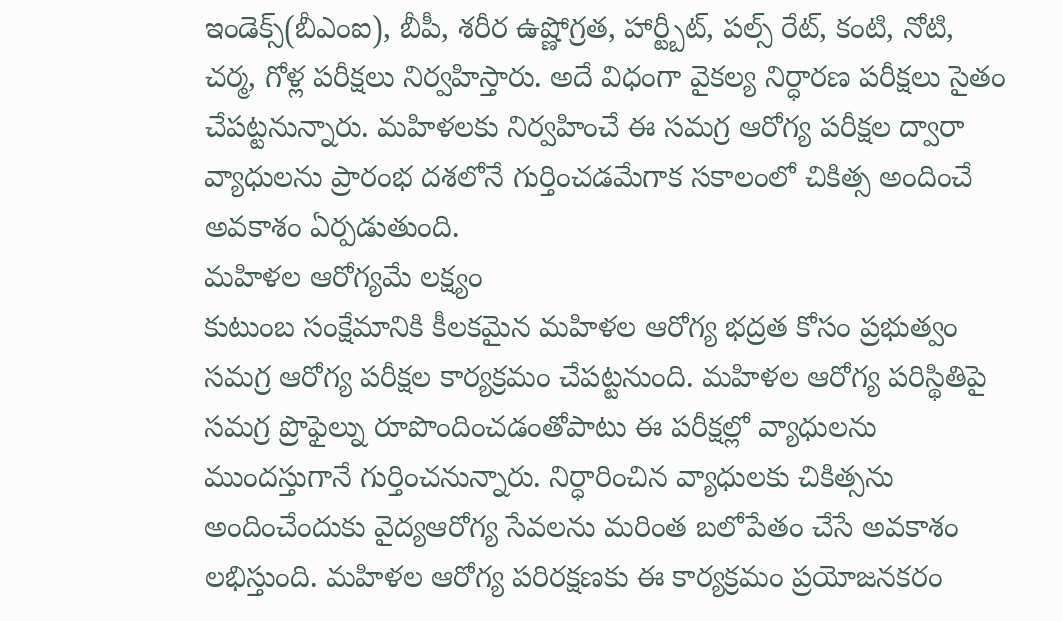ఇండెక్స్(బీఎంఐ), బీపీ, శరీర ఉష్ణోగ్రత, హార్ట్బీట్, పల్స్ రేట్, కంటి, నోటి, చర్మ, గోళ్ల పరీక్షలు నిర్వహిస్తారు. అదే విధంగా వైకల్య నిర్ధారణ పరీక్షలు సైతం చేపట్టనున్నారు. మహిళలకు నిర్వహించే ఈ సమగ్ర ఆరోగ్య పరీక్షల ద్వారా వ్యాధులను ప్రారంభ దశలోనే గుర్తించడమేగాక సకాలంలో చికిత్స అందించే అవకాశం ఏర్పడుతుంది.
మహిళల ఆరోగ్యమే లక్ష్యం
కుటుంబ సంక్షేమానికి కీలకమైన మహిళల ఆరోగ్య భద్రత కోసం ప్రభుత్వం సమగ్ర ఆరోగ్య పరీక్షల కార్యక్రమం చేపట్టనుంది. మహిళల ఆరోగ్య పరిస్థితిపై సమగ్ర ప్రొఫైల్ను రూపొందించడంతోపాటు ఈ పరీక్షల్లో వ్యాధులను ముందస్తుగానే గుర్తించనున్నారు. నిర్ధారించిన వ్యాధులకు చికిత్సను అందించేందుకు వైద్యఆరోగ్య సేవలను మరింత బలోపేతం చేసే అవకాశం లభిస్తుంది. మహిళల ఆరోగ్య పరిరక్షణకు ఈ కార్యక్రమం ప్రయోజనకరం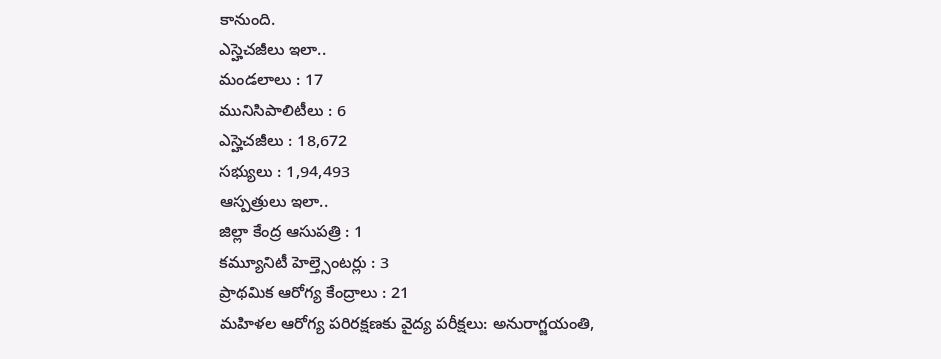కానుంది.
ఎస్హెచజీలు ఇలా..
మండలాలు : 17
మునిసిపాలిటీలు : 6
ఎస్హెచజీలు : 18,672
సభ్యులు : 1,94,493
ఆస్పత్రులు ఇలా..
జిల్లా కేంద్ర ఆసుపత్రి : 1
కమ్యూనిటీ హెల్త్సెంటర్లు : 3
ప్రాథమిక ఆరోగ్య కేంద్రాలు : 21
మహిళల ఆరోగ్య పరిరక్షణకు వైద్య పరీక్షలు: అనురాగ్జయంతి,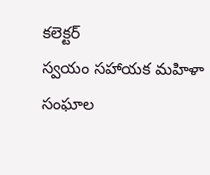కలెక్టర్
స్వయం సహాయక మహిళా సంఘాల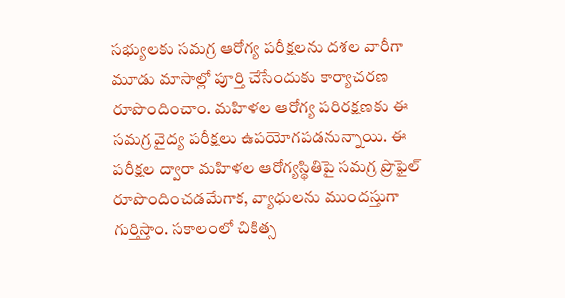సభ్యులకు సమగ్ర ఆరోగ్య పరీక్షలను దశల వారీగా మూడు మాసాల్లో పూర్తి చేసేందుకు కార్యాచరణ రూపొందించాం. మహిళల ఆరోగ్య పరిరక్షణకు ఈ సమగ్ర వైద్య పరీక్షలు ఉపయోగపడనున్నాయి. ఈ పరీక్షల ద్వారా మహిళల ఆరోగ్యస్థితిపై సమగ్ర ప్రొఫైల్ రూపొందించడమేగాక, వ్యాధులను ముందస్తుగా గుర్తిస్తాం. సకాలంలో చికిత్స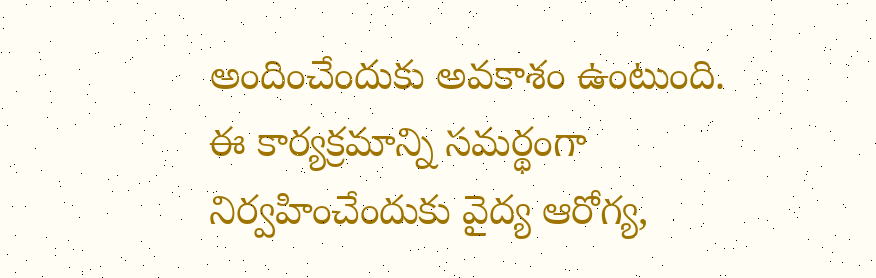అందించేందుకు అవకాశం ఉంటుంది. ఈ కార్యక్రమాన్ని సమర్థంగా నిర్వహించేందుకు వైద్య ఆరోగ్య,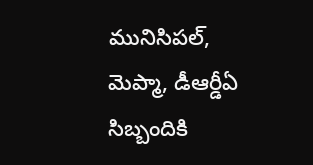మునిసిపల్, మెప్మా, డీఆర్డీఏ సిబ్బందికి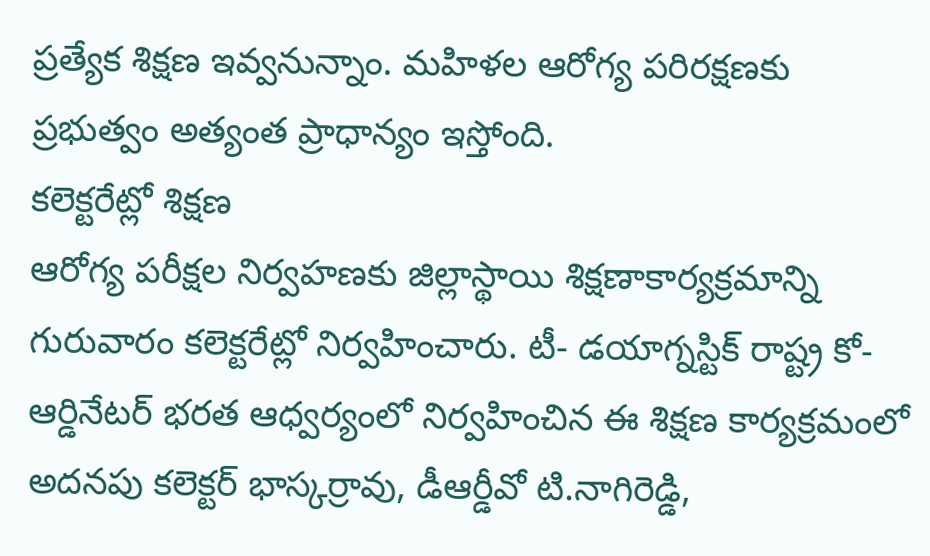ప్రత్యేక శిక్షణ ఇవ్వనున్నాం. మహిళల ఆరోగ్య పరిరక్షణకు ప్రభుత్వం అత్యంత ప్రాధాన్యం ఇస్తోంది.
కలెక్టరేట్లో శిక్షణ
ఆరోగ్య పరీక్షల నిర్వహణకు జిల్లాస్థాయి శిక్షణాకార్యక్రమాన్ని గురువారం కలెక్టరేట్లో నిర్వహించారు. టీ- డయాగ్నస్టిక్ రాష్ట్ర కో-ఆర్డినేటర్ భరత ఆధ్వర్యంలో నిర్వహించిన ఈ శిక్షణ కార్యక్రమంలో అదనపు కలెక్టర్ భాస్కర్రావు, డీఆర్డీవో టి.నాగిరెడ్డి,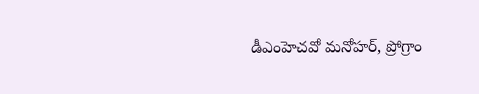డీఎంహెచవో మనోహర్, ప్రోగ్రాం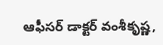ఆఫీసర్ డాక్టర్ వంశీకృష్ణ,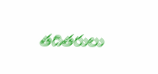తదితరులు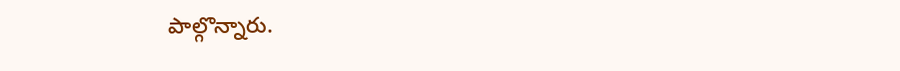పాల్గొన్నారు.